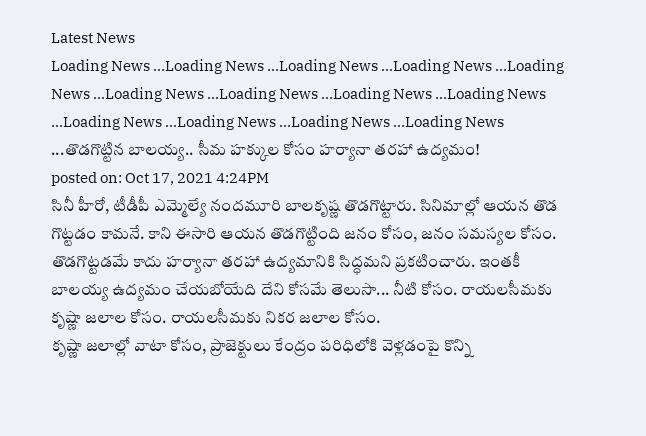Latest News
Loading News ...Loading News ...Loading News ...Loading News ...Loading News ...Loading News ...Loading News ...Loading News ...Loading News ...Loading News ...Loading News ...Loading News ...Loading News ...తొడగొట్టిన బాలయ్య.. సీమ హక్కుల కోసం హర్యానా తరహా ఉద్యమం!
posted on: Oct 17, 2021 4:24PM
సినీ హీరో, టీడీపీ ఎమ్మెల్యే నందమూరి బాలకృష్ణ తొడగొట్టారు. సినిమాల్లో ఆయన తొడ గొట్టడం కామనే. కాని ఈసారి ఆయన తొడగొట్టింది జనం కోసం, జనం సమస్యల కోసం. తొడగొట్టడమే కాదు హర్యానా తరహా ఉద్యమానికి సిద్ధమని ప్రకటించారు. ఇంతకీ బాలయ్య ఉద్యమం చేయబోయేది దేని కోసమే తెలుసా... నీటి కోసం. రాయలసీమకు కృష్ణా జలాల కోసం. రాయలసీమకు నికర జలాల కోసం.
కృష్ణా జలాల్లో వాటా కోసం, ప్రాజెక్టులు కేంద్రం పరిధిలోకి వెళ్లడంపై కొన్ని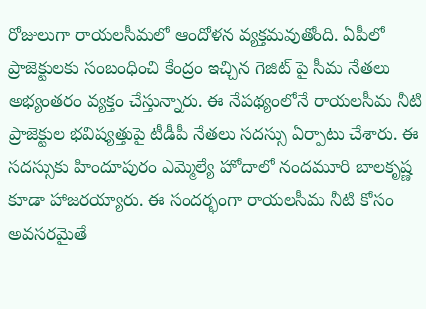రోజులుగా రాయలసీమలో ఆందోళన వ్యక్తమవుతోంది. ఏపీలో ప్రాజెక్టులకు సంబంధించి కేంద్రం ఇచ్చిన గెజిట్ పై సీమ నేతలు అభ్యంతరం వ్యక్తం చేస్తున్నారు. ఈ నేపథ్యంలోనే రాయలసీమ నీటి ప్రాజెక్టుల భవిష్యత్తుపై టీడీపీ నేతలు సదస్సు ఏర్పాటు చేశారు. ఈ సదస్సుకు హిందూపురం ఎమ్మెల్యే హోదాలో నందమూరి బాలకృష్ణ కూడా హాజరయ్యారు. ఈ సందర్భంగా రాయలసీమ నీటి కోసం అవసరమైతే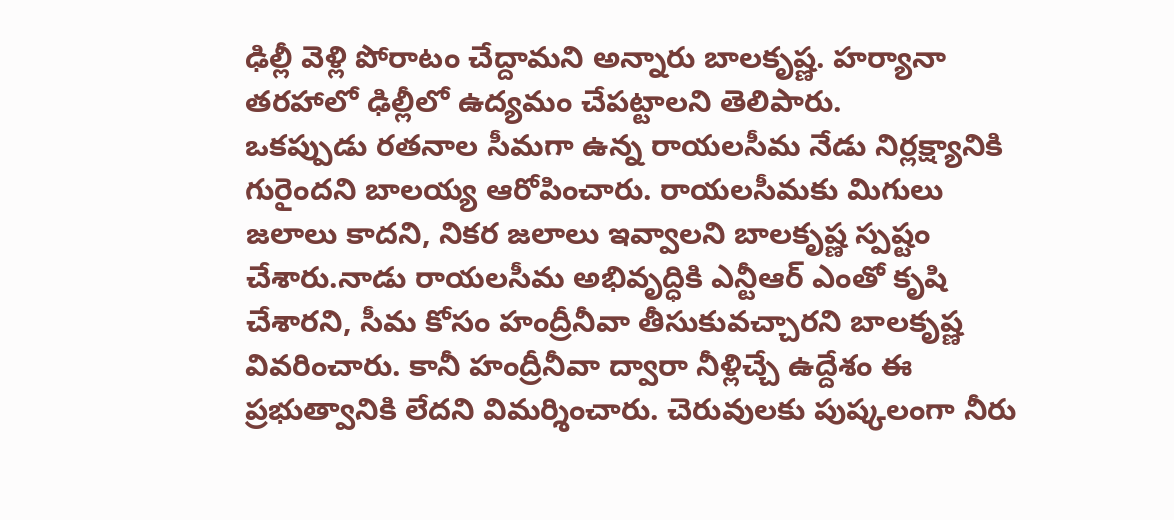ఢిల్లీ వెళ్లి పోరాటం చేద్దామని అన్నారు బాలకృష్ణ. హర్యానా తరహాలో ఢిల్లీలో ఉద్యమం చేపట్టాలని తెలిపారు.
ఒకప్పుడు రతనాల సీమగా ఉన్న రాయలసీమ నేడు నిర్లక్ష్యానికి గురైందని బాలయ్య ఆరోపించారు. రాయలసీమకు మిగులు జలాలు కాదని, నికర జలాలు ఇవ్వాలని బాలకృష్ణ స్పష్టం చేశారు.నాడు రాయలసీమ అభివృద్ధికి ఎన్టీఆర్ ఎంతో కృషి చేశారని, సీమ కోసం హంద్రీనీవా తీసుకువచ్చారని బాలకృష్ణ వివరించారు. కానీ హంద్రీనీవా ద్వారా నీళ్లిచ్చే ఉద్దేశం ఈ ప్రభుత్వానికి లేదని విమర్శించారు. చెరువులకు పుష్కలంగా నీరు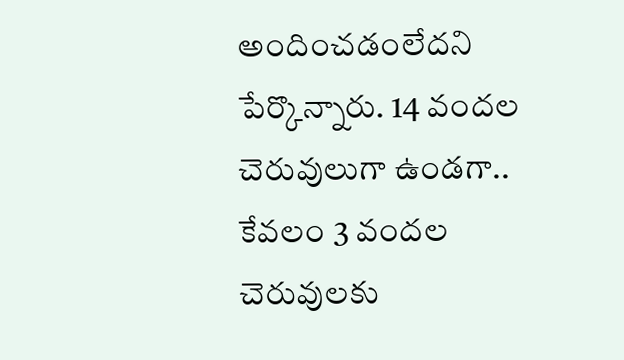అందించడంలేదని పేర్కొన్నారు. 14 వందల చెరువులుగా ఉండగా.. కేవలం 3 వందల చెరువులకు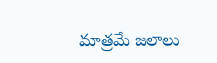మాత్రమే జలాలు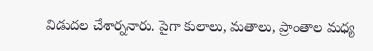విడుదల చేశార్ననారు. పైగా కులాలు, మతాలు, ప్రాంతాల మధ్య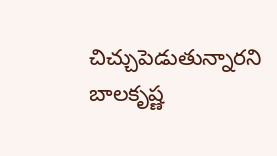చిచ్చుపెడుతున్నారని బాలకృష్ణ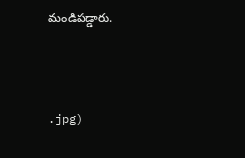మండిపడ్డారు.



.jpg)